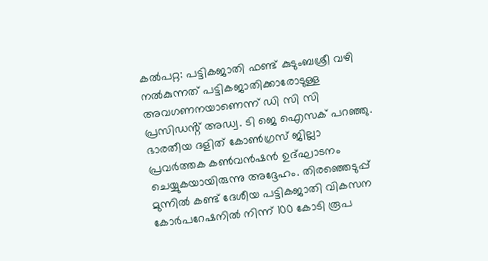കൽപറ്റ: പട്ടികജാതി ഫണ്ട് കുടുംബശ്രീ വഴി നൽകുന്നത് പട്ടികജാതിക്കാരോടുള്ള അവഗണനയാണെന്ന് ഡി സി സി പ്രസിഡൻ്റ് അഡ്വ. ടി ജെ ഐസക് പറഞ്ഞു. ഭാരതീയ ദളിത് കോൺഗ്രസ് ജില്ലാ പ്രവർത്തക കൺവൻഷൻ ഉദ്ഘാടനം ചെയ്യുകയായിരുന്നു അദ്ദേഹം. തിരഞ്ഞെടുപ്പ് മുന്നിൽ കണ്ട് ദേശീയ പട്ടികജാതി വികസന കോർപറേഷനിൽ നിന്ന് 100 കോടി രൂപ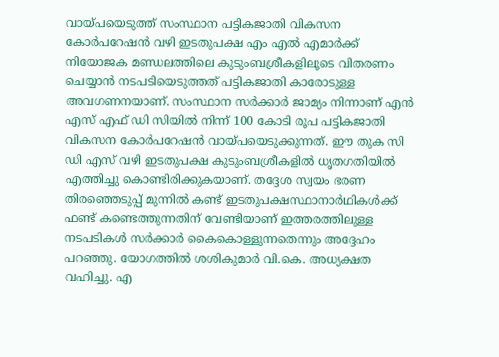വായ്പയെടുത്ത് സംസ്ഥാന പട്ടികജാതി വികസന കോർപറേഷൻ വഴി ഇടതുപക്ഷ എം എൽ എമാർക്ക് നിയോജക മണ്ഡലത്തിലെ കുടുംബശ്രീകളിലൂടെ വിതരണം ചെയ്യാൻ നടപടിയെടുത്തത് പട്ടികജാതി കാരോടുള്ള അവഗണനയാണ്. സംസ്ഥാന സർക്കാർ ജാമ്യം നിന്നാണ് എൻ എസ് എഫ് ഡി സിയിൽ നിന്ന് 100 കോടി രൂപ പട്ടികജാതി വികസന കോർപറേഷൻ വായ്പയെടുക്കുന്നത്. ഈ തുക സി ഡി എസ് വഴി ഇടതുപക്ഷ കുടുംബശ്രീകളിൽ ധൃതഗതിയിൽ എത്തിച്ചു കൊണ്ടിരിക്കുകയാണ്. തദ്ദേശ സ്വയം ഭരണ തിരഞ്ഞെടുപ്പ് മുന്നിൽ കണ്ട് ഇടതുപക്ഷസ്ഥാനാർഥികൾക്ക് ഫണ്ട് കണ്ടെത്തുന്നതിന് വേണ്ടിയാണ് ഇത്തരത്തിലുള്ള നടപടികൾ സർക്കാർ കൈകൊള്ളുന്നതെന്നും അദ്ദേഹം പറഞ്ഞു. യോഗത്തിൽ ശശികുമാർ വി.കെ. അധ്യക്ഷത വഹിച്ചു. എ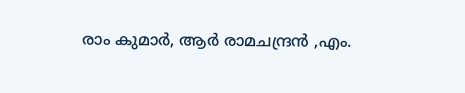രാം കുമാർ, ആർ രാമചന്ദ്രൻ ,എം.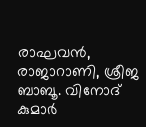രാഘവൻ, രാജാറാണി, ശ്രീജ ബാബൂ. വിനോദ് കുമാർ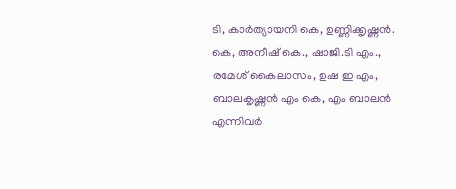ടി, കാർത്യായനി കെ, ഉണ്ണിക്കൃഷ്ണൻ. കെ, അനീഷ് കെ., ഷാജി.ടി എം., രമേശ് കൈലാസം, ഉഷ ഇ എം, ബാലകൃഷ്ണൻ എം കെ, എം ബാലൻ എന്നിവർ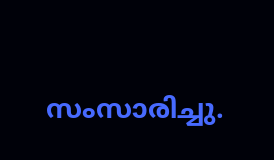സംസാരിച്ചു.